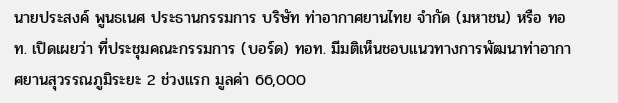นายประสงค์ พูนธเนศ ประธานกรรมการ บริษัท ท่าอากาศยานไทย จำกัด (มหาชน) หรือ ทอท. เปิดเผยว่า ที่ประชุมคณะกรรมการ (บอร์ด) ทอท. มีมติเห็นชอบแนวทางการพัฒนาท่าอากาศยานสุวรรณภูมิระยะ 2 ช่วงแรก มูลค่า 66,000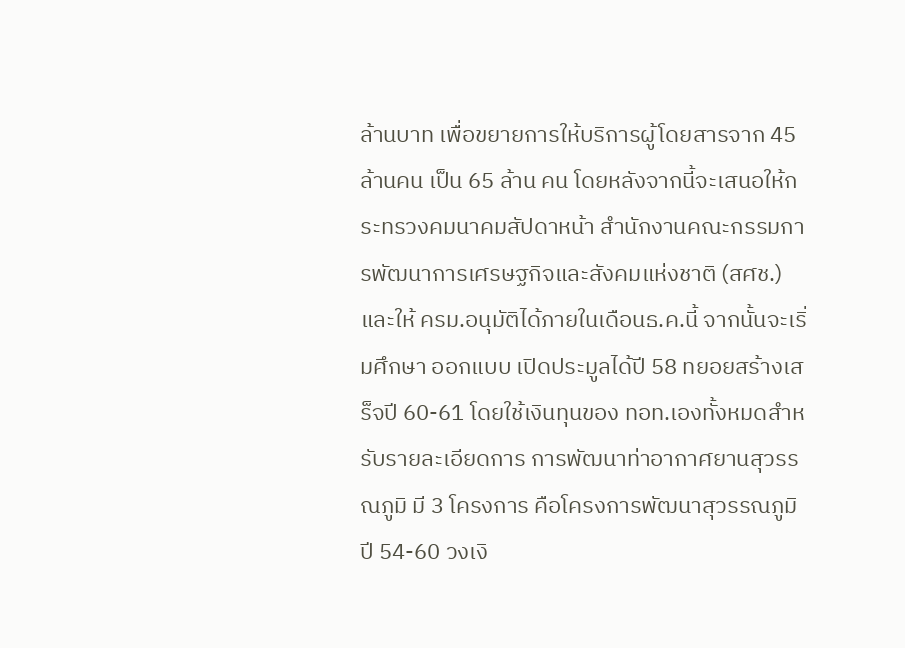ล้านบาท เพื่อขยายการให้บริการผู้โดยสารจาก 45 ล้านคน เป็น 65 ล้าน คน โดยหลังจากนี้จะเสนอให้กระทรวงคมนาคมสัปดาหน้า สำนักงานคณะกรรมการพัฒนาการเศรษฐกิจและสังคมแห่งชาติ (สศช.) และให้ ครม.อนุมัติได้ภายในเดือนธ.ค.นี้ จากนั้นจะเริ่มศึกษา ออกแบบ เปิดประมูลได้ปี 58 ทยอยสร้างเสร็จปี 60-61 โดยใช้เงินทุนของ ทอท.เองทั้งหมดสำหรับรายละเอียดการ การพัฒนาท่าอากาศยานสุวรรณภูมิ มี 3 โครงการ คือโครงการพัฒนาสุวรรณภูมิ ปี 54-60 วงเงิ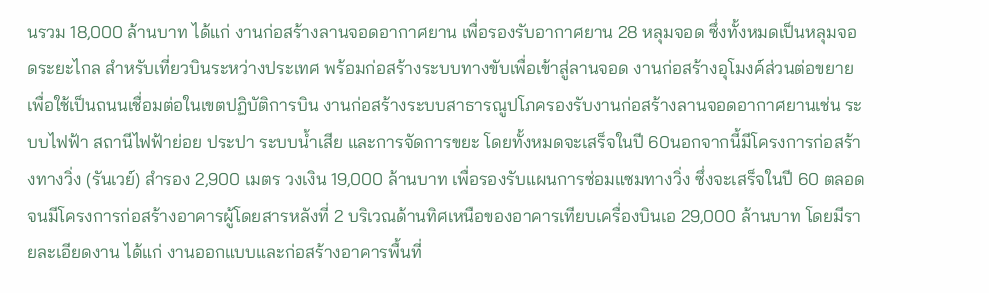นรวม 18,000 ล้านบาท ได้แก่ งานก่อสร้างลานจอดอากาศยาน เพื่อรองรับอากาศยาน 28 หลุมจอด ซึ่งทั้งหมดเป็นหลุมจอดระยะไกล สำหรับเที่ยวบินระหว่างประเทศ พร้อมก่อสร้างระบบทางขับเพื่อเข้าสู่ลานจอด งานก่อสร้างอุโมงค์ส่วนต่อขยาย เพื่อใช้เป็นถนนเชื่อมต่อในเขตปฏิบัติการบิน งานก่อสร้างระบบสาธารณูปโภครองรับงานก่อสร้างลานจอดอากาศยานเช่น ระบบไฟฟ้า สถานีไฟฟ้าย่อย ประปา ระบบน้ำเสีย และการจัดการขยะ โดยทั้งหมดจะเสร็จในปี 60นอกจากนี้มีโครงการก่อสร้างทางวิ่ง (รันเวย์) สำรอง 2,900 เมตร วงเงิน 19,000 ล้านบาท เพื่อรองรับแผนการซ่อมแซมทางวิ่ง ซึ่งจะเสร็จในปี 60 ตลอดจนมีโครงการก่อสร้างอาคารผู้โดยสารหลังที่ 2 บริเวณด้านทิศเหนือของอาคารเทียบเครื่องบินเอ 29,000 ล้านบาท โดยมีรายละเอียดงาน ได้แก่ งานออกแบบและก่อสร้างอาคารพื้นที่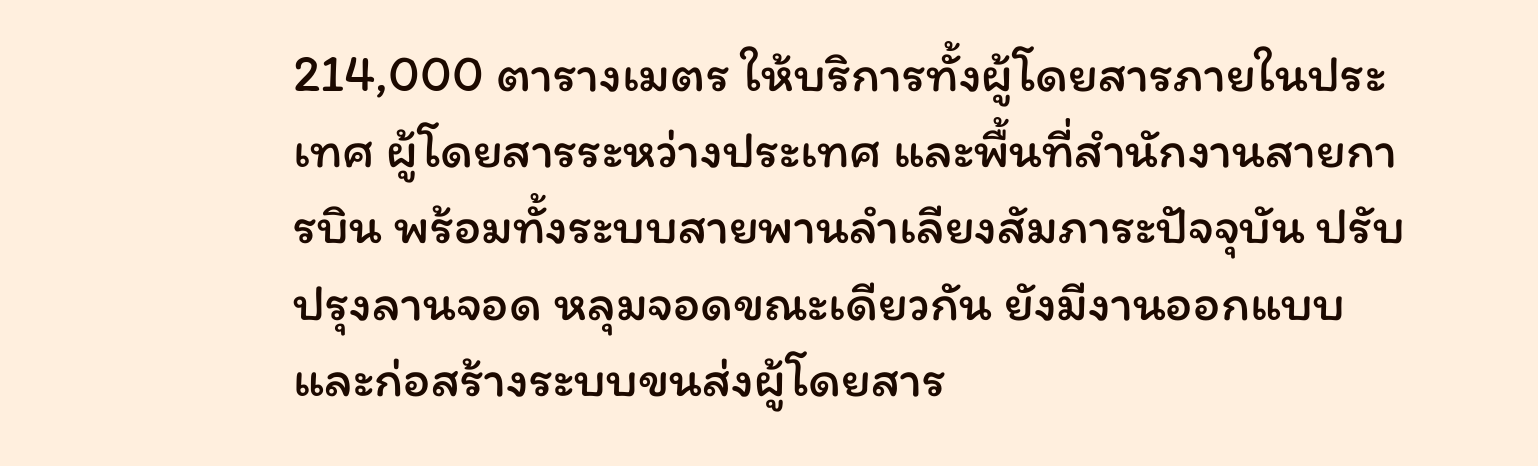214,000 ตารางเมตร ให้บริการทั้งผู้โดยสารภายในประเทศ ผู้โดยสารระหว่างประเทศ และพื้นที่สำนักงานสายการบิน พร้อมทั้งระบบสายพานลำเลียงสัมภาระปัจจุบัน ปรับปรุงลานจอด หลุมจอดขณะเดียวกัน ยังมีงานออกแบบและก่อสร้างระบบขนส่งผู้โดยสาร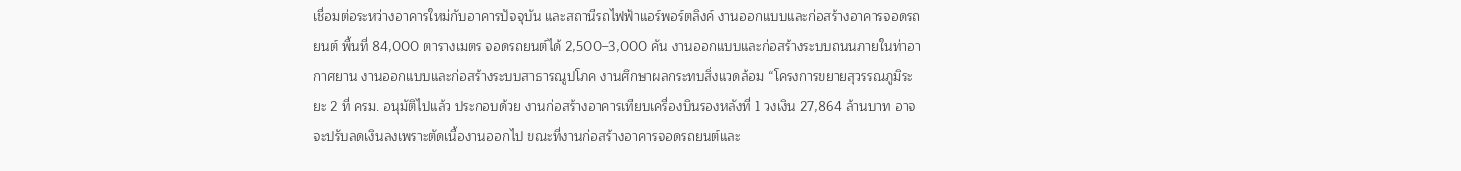เชื่อมต่อระหว่างอาคารใหม่กับอาคารปัจจุบัน และสถานีรถไฟฟ้าแอร์พอร์ตลิงค์ งานออกแบบและก่อสร้างอาคารจอดรถยนต์ พื้นที่ 84,000 ตารางเมตร จอดรถยนต์ได้ 2,500–3,000 คัน งานออกแบบและก่อสร้างระบบถนนภายในท่าอากาศยาน งานออกแบบและก่อสร้างระบบสาธารณูปโภค งานศึกษาผลกระทบสิ่งแวดล้อม “โครงการขยายสุวรรณภูมิระยะ 2 ที่ ครม. อนุมัติไปแล้ว ประกอบด้วย งานก่อสร้างอาคารเทียบเครื่องบินรองหลังที่ 1 วงเงิน 27,864 ล้านบาท อาจจะปรับลดเงินลงเพราะตัดเนื้องานออกไป ขณะที่งานก่อสร้างอาคารจอดรถยนต์และ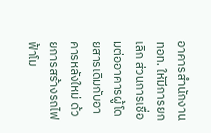อาคารสำนักงาน ทอท. ใหัมีการยกเลิก ส่วนการเชื่อมต่ออาคารผู้โดยสารเดิมกับอาคารหลังใหม่ ด้วยการสร้างรถไฟฟ้าโม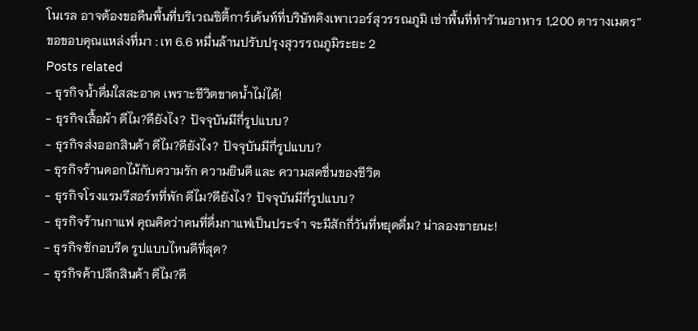โนเรล อาจต้องขอคืนพื้นที่บริเวณซิตี้การ์เด้นท์ที่บริษัทคิงเพาเวอร์สุวรรณภูมิ เช่าพื้นที่ทำรัานอาหาร 1,200 ตารางเมตร”
ขอขอบคุณแหล่งที่มา : เท 6.6 หมื่นล้านปรับปรุงสุวรรณภูมิระยะ 2
Posts related
- ธุรกิจน้ำดื่มใสสะอาด เพราะชีวิตขาดน้ำไม่ได้!
- ธุรกิจเสื้อผ้า ดีไม?ดียังไง? ปัจจุบันมีกี่รูปแบบ?
- ธุรกิจส่งออกสินค้า ดีไม?ดียังไง? ปัจจุบันมีกี่รูปแบบ?
- ธุรกิจร้านดอกไม้กับความรัก ความยินดี และ ความสดชื่นของชีวิต
- ธุรกิจโรงแรมรีสอร์ทที่พัก ดีไม?ดียังไง? ปัจจุบันมีกี่รูปแบบ?
- ธุรกิจร้านกาแฟ คุณคิดว่าคนที่ดื่มกาแฟเป็นประจำ จะมีสักกี่วันที่หยุดดื่ม? น่าลองขายนะ!
- ธุรกิจซักอบรีด รูปแบบไหนดีที่สุด?
- ธุรกิจค้าปลีกสินค้า ดีไม?ดี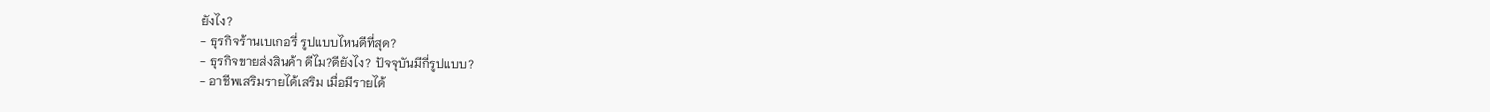ยังไง?
- ธุรกิจร้านเบเกอรี่ รูปแบบไหนดีที่สุด?
- ธุรกิจขายส่งสินค้า ดีไม?ดียังไง? ปัจจุบันมีกี่รูปแบบ?
- อาชีพเสริมรายได้เสริม เมื่อมีรายได้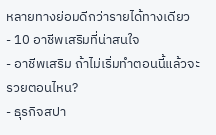หลายทางย่อมดีกว่ารายได้ทางเดียว
- 10 อาชีพเสริมที่น่าสนใจ
- อาชีพเสริม ถ้าไม่เริ่มทำตอนนี้แล้วจะรวยตอนไหน?
- ธุรกิจสปา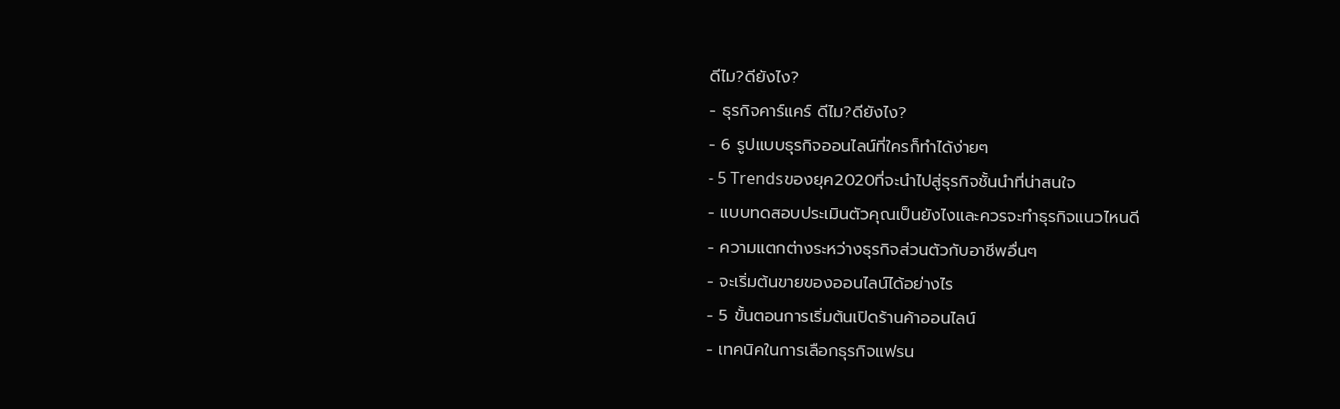ดีไม?ดียังไง?
- ธุรกิจคาร์แคร์ ดีไม?ดียังไง?
- 6 รูปแบบธุรกิจออนไลน์ที่ใครก็ทำได้ง่ายๆ
- 5 Trendsของยุค2020ที่จะนำไปสู่ธุรกิจชั้นนำที่น่าสนใจ
- แบบทดสอบประเมินตัวคุณเป็นยังไงและควรจะทำธุรกิจแนวไหนดี
- ความแตกต่างระหว่างธุรกิจส่วนตัวกับอาชีพอื่นๆ
- จะเริ่มต้นขายของออนไลน์ได้อย่างไร
- 5 ขั้นตอนการเริ่มต้นเปิดร้านค้าออนไลน์
- เทคนิคในการเลือกธุรกิจแฟรน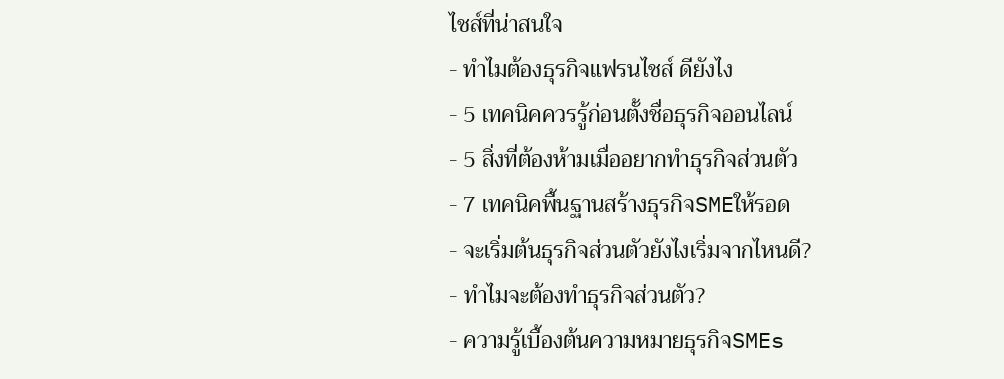ไชส์ที่น่าสนใจ
- ทำไมต้องธุรกิจแฟรนไชส์ ดียังไง
- 5 เทคนิคควรรู้ก่อนตั้งชื่อธุรกิจออนไลน์
- 5 สิ่งที่ต้องห้ามเมื่ออยากทำธุรกิจส่วนตัว
- 7 เทคนิคพื้นฐานสร้างธุรกิจSMEให้รอด
- จะเริ่มต้นธุรกิจส่วนตัวยังไงเริ่มจากไหนดี?
- ทำไมจะต้องทำธุรกิจส่วนตัว?
- ความรู้เบื้องต้นความหมายธุรกิจSMEs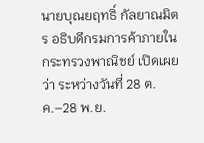นายบุณยฤทธิ์ กัลยาณมิตร อธิบดีกรมการค้าภายใน กระทรวงพาณิชย์ เปิดเผยว่า ระหว่างวันที่ 28 ต.ค.–28 พ.ย.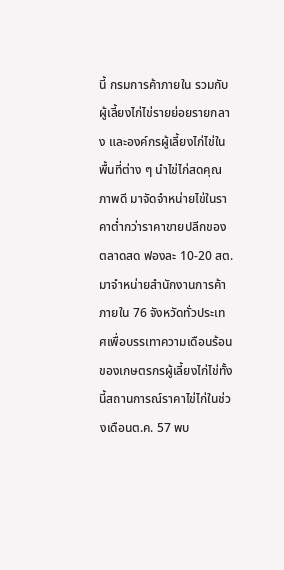นี้ กรมการค้าภายใน รวมกับผู้เลี้ยงไก่ไข่รายย่อยรายกลาง และองค์กรผู้เลี้ยงไก่ไข่ในพื้นที่ต่าง ๆ นำไข่ไก่สดคุณภาพดี มาจัดจำหน่ายไข่ในราคาต่ำกว่าราคาขายปลีกของตลาดสด ฟองละ 10-20 สต. มาจำหน่ายสำนักงานการค้าภายใน 76 จังหวัดทั่วประเทศเพื่อบรรเทาความเดือนร้อนของเกษตรกรผู้เลี้ยงไก่ไข่ทั้งนี้สถานการณ์ราคาไข่ไก่ในช่วงเดือนต.ค. 57 พบ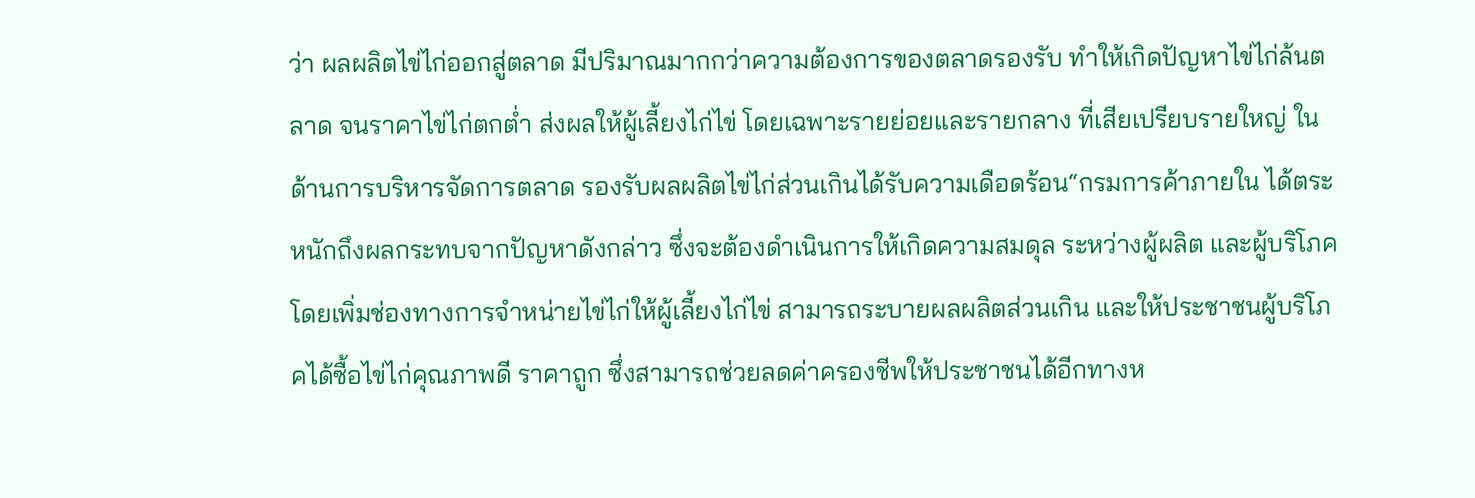ว่า ผลผลิตไข่ไก่ออกสู่ตลาด มีปริมาณมากกว่าความต้องการของตลาดรองรับ ทำให้เกิดปัญหาไข่ไก่ล้นตลาด จนราคาไข่ไก่ตกต่ำ ส่งผลให้ผู้เลี้ยงไก่ไข่ โดยเฉพาะรายย่อยและรายกลาง ที่เสียเปรียบรายใหญ่ ในด้านการบริหารจัดการตลาด รองรับผลผลิตไข่ไก่ส่วนเกินได้รับความเดือดร้อน“กรมการค้าภายใน ได้ตระหนักถึงผลกระทบจากปัญหาดังกล่าว ซึ่งจะต้องดำเนินการให้เกิดความสมดุล ระหว่างผู้ผลิต และผู้บริโภค โดยเพิ่มช่องทางการจำหน่ายไข่ไก่ให้ผู้เลี้ยงไก่ไข่ สามารถระบายผลผลิตส่วนเกิน และให้ประชาชนผู้บริโภคได้ซื้อไข่ไก่คุณภาพดี ราคาถูก ซึ่งสามารถช่วยลดค่าครองชีพให้ประชาชนได้อีกทางห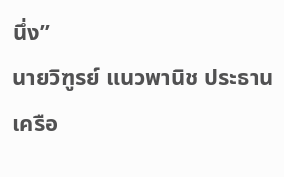นึ่ง”
นายวิฑูรย์ แนวพานิช ประธานเครือ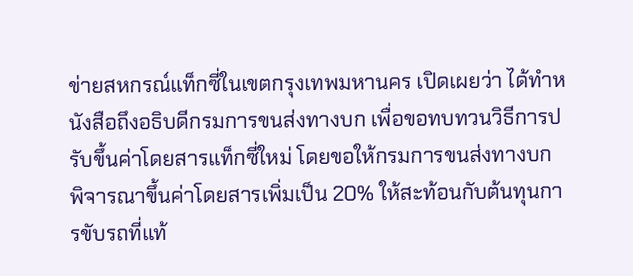ข่ายสหกรณ์แท็กซี่ในเขตกรุงเทพมหานคร เปิดเผยว่า ได้ทำหนังสือถึงอธิบดีกรมการขนส่งทางบก เพื่อขอทบทวนวิธีการปรับขึ้นค่าโดยสารแท็กซี่ใหม่ โดยขอให้กรมการขนส่งทางบก พิจารณาขึ้นค่าโดยสารเพิ่มเป็น 20% ให้สะท้อนกับต้นทุนการขับรถที่แท้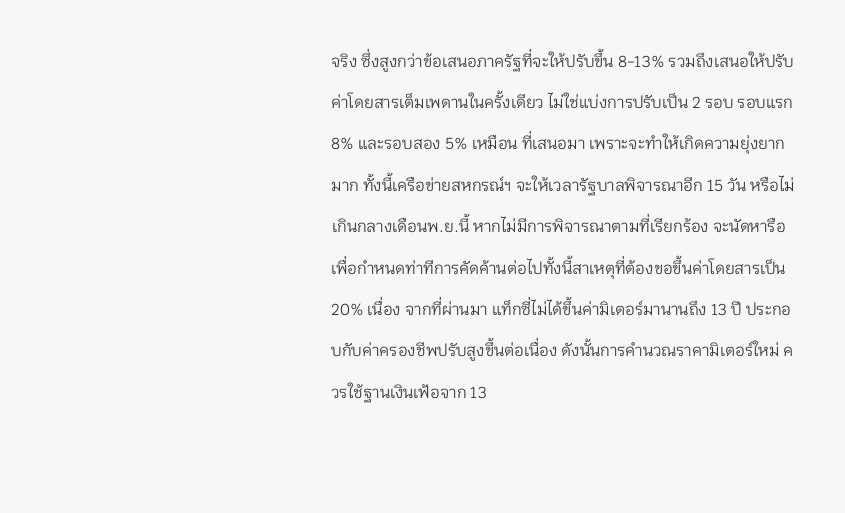จริง ซึ่งสูงกว่าข้อเสนอภาครัฐที่จะให้ปรับขึ้น 8-13% รวมถึงเสนอให้ปรับค่าโดยสารเต็มเพดานในครั้งเดียว ไม่ใช่แบ่งการปรับเป็น 2 รอบ รอบแรก 8% และรอบสอง 5% เหมือน ที่เสนอมา เพราะจะทำให้เกิดความยุ่งยากมาก ทั้งนี้เครือข่ายสหกรณ์ฯ จะให้เวลารัฐบาลพิจารณาอีก 15 วัน หรือไม่เกินกลางเดือนพ.ย.นี้ หากไม่มีการพิจารณาตามที่เรียกร้อง จะนัดหารือเพื่อกำหนดท่าทีการคัดค้านต่อไปทั้งนี้สาเหตุที่ต้องขอขึ้นค่าโดยสารเป็น 20% เนื่อง จากที่ผ่านมา แท็กซี่ไม่ได้ขึ้นค่ามิเตอร์มานานถึง 13 ปี ประกอบกับค่าครองชีพปรับสูงขึ้นต่อเนื่อง ดังนั้นการคำนวณราคามิเตอร์ใหม่ ควรใช้ฐานเงินเฟ้อจาก 13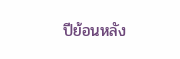ปีย้อนหลัง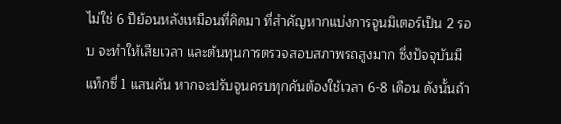ไม่ใช่ 6 ปีย้อนหลังเหมือนที่คิดมา ที่สำคัญหากแบ่งการจูนมิเตอร์เป็น 2 รอบ จะทำให้เสียเวลา และต้นทุนการตรวจสอบสภาพรถสูงมาก ซึ่งปัจจุบันมีแท็กซี่ 1 แสนคัน หากจะปรับจูนครบทุกคันต้องใช้เวลา 6-8 เดือน ดังนั้นถ้า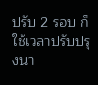ปรับ 2 รอบ ก็ใช้เวลาปรับปรุงนา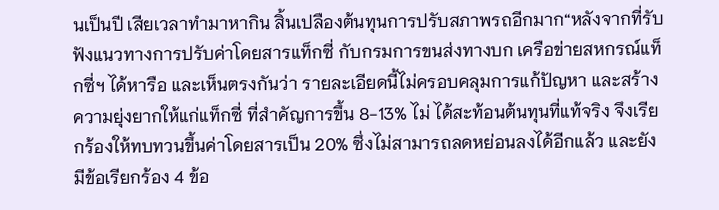นเป็นปี เสียเวลาทำมาหากิน สิ้นเปลืองต้นทุนการปรับสภาพรถอีกมาก“หลังจากที่รับฟังแนวทางการปรับค่าโดยสารแท็กซี่ กับกรมการขนส่งทางบก เครือข่ายสหกรณ์แท็กซี่ฯ ได้หารือ และเห็นตรงกันว่า รายละเอียดนี้ไม่ครอบคลุมการแก้ปัญหา และสร้างความยุ่งยากให้แก่แท็กซี่ ที่สำคัญการขึ้น 8-13% ไม่ ได้สะท้อนต้นทุนที่แท้จริง จึงเรียกร้องให้ทบทวนขึ้นค่าโดยสารเป็น 20% ซึ่งไม่สามารถลดหย่อนลงได้อีกแล้ว และยังมีข้อเรียกร้อง 4 ข้อ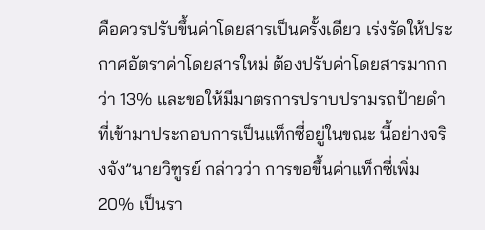คือควรปรับขึ้นค่าโดยสารเป็นครั้งเดียว เร่งรัดให้ประกาศอัตราค่าโดยสารใหม่ ต้องปรับค่าโดยสารมากกว่า 13% และขอให้มีมาตรการปราบปรามรถป้ายดำที่เข้ามาประกอบการเป็นแท็กซี่อยู่ในขณะ นี้อย่างจริงจัง”นายวิฑูรย์ กล่าวว่า การขอขึ้นค่าแท็กซี่เพิ่ม 20% เป็นรา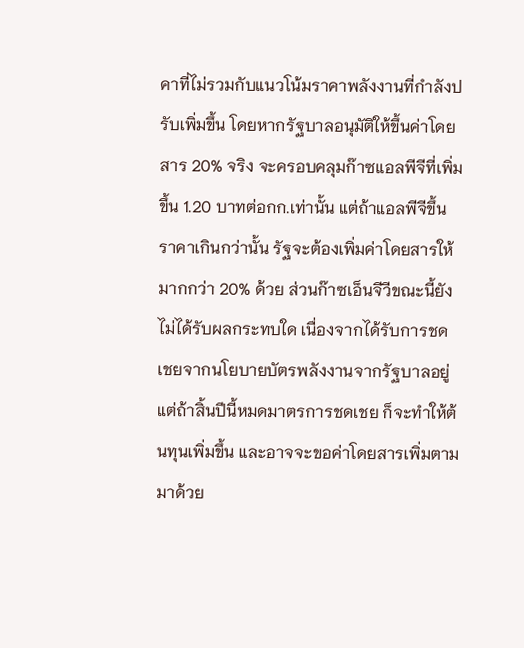คาที่ไม่รวมกับแนวโน้มราคาพลังงานที่กำลังปรับเพิ่มขึ้น โดยหากรัฐบาลอนุมัติให้ขึ้นค่าโดยสาร 20% จริง จะครอบคลุมก๊าซแอลพีจีที่เพิ่มขึ้น 1.20 บาทต่อกก.เท่านั้น แต่ถ้าแอลพีจีขึ้นราคาเกินกว่านั้น รัฐจะต้องเพิ่มค่าโดยสารให้มากกว่า 20% ด้วย ส่วนก๊าซเอ็นจีวีขณะนี้ยังไม่ได้รับผลกระทบใด เนื่องจากได้รับการชดเชยจากนโยบายบัตรพลังงานจากรัฐบาลอยู่ แต่ถ้าสิ้นปีนี้หมดมาตรการชดเชย ก็จะทำให้ต้นทุนเพิ่มขึ้น และอาจจะขอค่าโดยสารเพิ่มตามมาด้วย